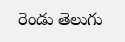రెండు తెలుగు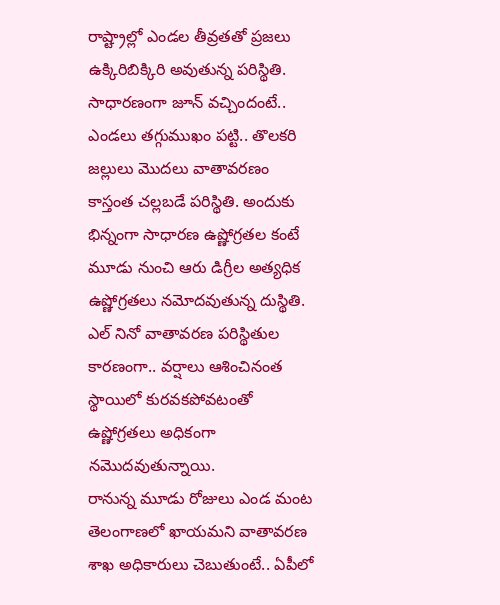రాష్ట్రాల్లో ఎండల తీవ్రతతో ప్రజలు ఉక్కిరిబిక్కిరి అవుతున్న పరిస్థితి. సాధారణంగా జూన్ వచ్చిందంటే.. ఎండలు తగ్గుముఖం పట్టి.. తొలకరి జల్లులు మొదలు వాతావరణం కాస్తంత చల్లబడే పరిస్థితి. అందుకు భిన్నంగా సాధారణ ఉష్ణోగ్రతల కంటే మూడు నుంచి ఆరు డిగ్రీల అత్యధిక ఉష్ణోగ్రతలు నమోదవుతున్న దుస్థితి. ఎల్ నినో వాతావరణ పరిస్థితుల కారణంగా.. వర్షాలు ఆశించినంత స్థాయిలో కురవకపోవటంతో ఉష్ణోగ్రతలు అధికంగా నమొదవుతున్నాయి.
రానున్న మూడు రోజులు ఎండ మంట తెలంగాణలో ఖాయమని వాతావరణ శాఖ అధికారులు చెబుతుంటే.. ఏపీలో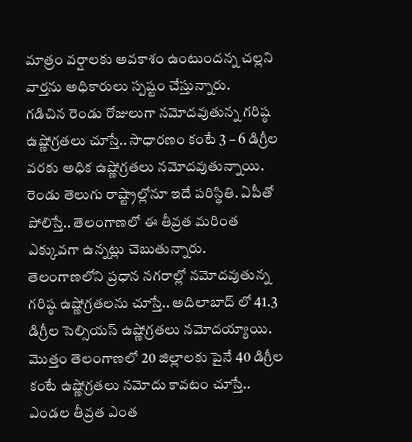మాత్రం వర్షాలకు అవకాశం ఉంటుందన్న చల్లని వార్తను అధికారులు స్పష్టం చేస్తున్నారు.
గడిచిన రెండు రోజులుగా నమోదవుతున్న గరిష్ఠ ఉష్ణోగ్రతలు చూస్తే.. సాధారణం కంటే 3 – 6 డిగ్రీల వరకు అధిక ఉష్ణోగ్రతలు నమోదవుతున్నాయి. రెండు తెలుగు రాష్ట్రాల్లోనూ ఇదే పరిస్థితి. ఏపీతో పోలిస్తే.. తెలంగాణలో ఈ తీవ్రత మరింత ఎక్కువగా ఉన్నట్లు చెబుతున్నారు.
తెలంగాణలోని ప్రధాన నగరాల్లో నమోదవుతున్న గరిష్ఠ ఉష్ణోగ్రతలను చూస్తే.. అదిలాబాద్ లో 41.3 డిగ్రీల సెల్సియస్ ఉష్ణోగ్రతలు నమోదయ్యాయి. మొత్తం తెలంగాణలో 20 జిల్లాలకు పైనే 40 డిగ్రీల కంటే ఉష్ణోగ్రతలు నమోదు కావటం చూస్తే.. ఎండల తీవ్రత ఎంత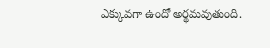ఎక్కువగా ఉందో అర్థమవుతుంది.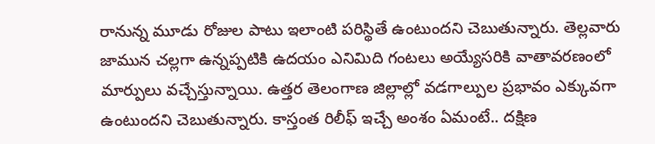రానున్న మూడు రోజుల పాటు ఇలాంటి పరిస్థితే ఉంటుందని చెబుతున్నారు. తెల్లవారు జామున చల్లగా ఉన్నప్పటికి ఉదయం ఎనిమిది గంటలు అయ్యేసరికి వాతావరణంలో మార్పులు వచ్చేస్తున్నాయి. ఉత్తర తెలంగాణ జిల్లాల్లో వడగాల్పుల ప్రభావం ఎక్కువగా ఉంటుందని చెబుతున్నారు. కాస్తంత రిలీఫ్ ఇచ్చే అంశం ఏమంటే.. దక్షిణ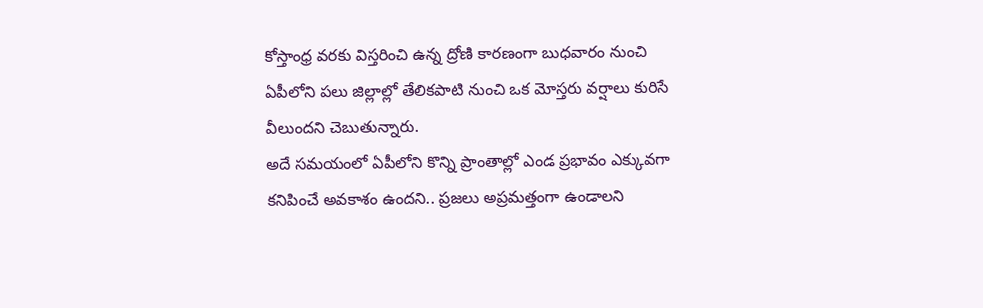కోస్తాంధ్ర వరకు విస్తరించి ఉన్న ద్రోణి కారణంగా బుధవారం నుంచి ఏపీలోని పలు జిల్లాల్లో తేలికపాటి నుంచి ఒక మోస్తరు వర్షాలు కురిసే వీలుందని చెబుతున్నారు.
అదే సమయంలో ఏపీలోని కొన్ని ప్రాంతాల్లో ఎండ ప్రభావం ఎక్కువగా కనిపించే అవకాశం ఉందని.. ప్రజలు అప్రమత్తంగా ఉండాలని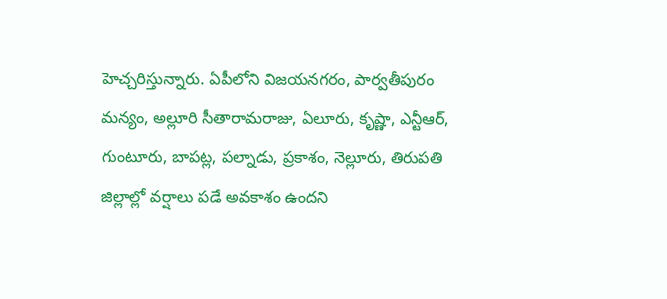హెచ్చరిస్తున్నారు. ఏపీలోని విజయనగరం, పార్వతీపురం మన్యం, అల్లూరి సీతారామరాజు, ఏలూరు, కృష్ణా, ఎన్టీఆర్, గుంటూరు, బాపట్ల, పల్నాడు, ప్రకాశం, నెల్లూరు, తిరుపతి జిల్లాల్లో వర్షాలు పడే అవకాశం ఉందని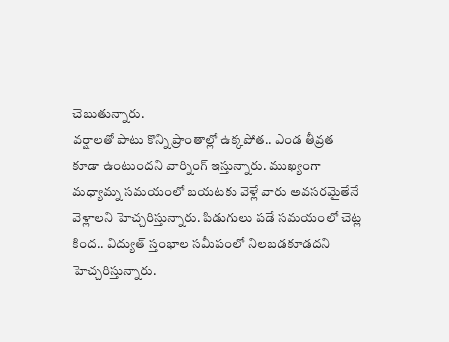చెబుతున్నారు.
వర్షాలతో పాటు కొన్ని ప్రాంతాల్లో ఉక్కపోత.. ఎండ తీవ్రత కూడా ఉంటుందని వార్నింగ్ ఇస్తున్నారు. ముఖ్యంగా మధ్యామ్న సమయంలో బయటకు వెళ్లే వారు అవసరమైతేనే వెళ్లాలని హెచ్చరిస్తున్నారు. పిడుగులు పడే సమయంలో చెట్ల కింద.. విద్యుత్ స్తంభాల సమీపంలో నిలబడకూడదని హెచ్చరిస్తున్నారు.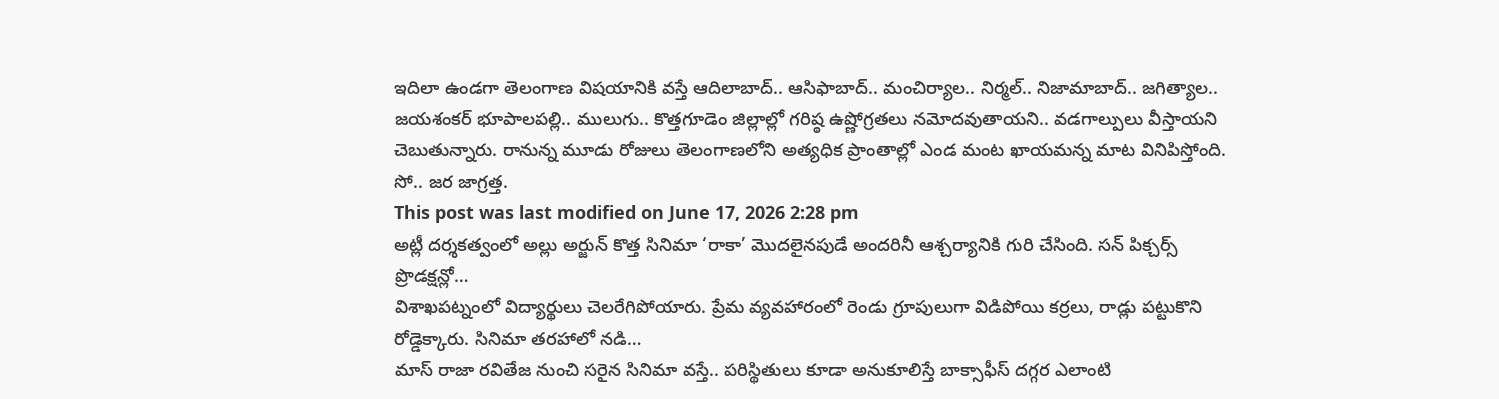ఇదిలా ఉండగా తెలంగాణ విషయానికి వస్తే ఆదిలాబాద్.. ఆసిఫాబాద్.. మంచిర్యాల.. నిర్మల్.. నిజామాబాద్.. జగిత్యాల.. జయశంకర్ భూపాలపల్లి.. ములుగు.. కొత్తగూడెం జిల్లాల్లో గరిష్ఠ ఉష్ణోగ్రతలు నమోదవుతాయని.. వడగాల్పులు వీస్తాయని చెబుతున్నారు. రానున్న మూడు రోజులు తెలంగాణలోని అత్యధిక ప్రాంతాల్లో ఎండ మంట ఖాయమన్న మాట వినిపిస్తోంది. సో.. జర జాగ్రత్త.
This post was last modified on June 17, 2026 2:28 pm
అట్లీ దర్శకత్వంలో అల్లు అర్జున్ కొత్త సినిమా ‘రాకా’ మొదలైనపుడే అందరినీ ఆశ్చర్యానికి గురి చేసింది. సన్ పిక్చర్స్ ప్రొడక్షన్లో…
విశాఖపట్నంలో విద్యార్థులు చెలరేగిపోయారు. ప్రేమ వ్యవహారంలో రెండు గ్రూపులుగా విడిపోయి కర్రలు, రాడ్లు పట్టుకొని రోడ్డెక్కారు. సినిమా తరహాలో నడి…
మాస్ రాజా రవితేజ నుంచి సరైన సినిమా వస్తే.. పరిస్థితులు కూడా అనుకూలిస్తే బాక్సాఫీస్ దగ్గర ఎలాంటి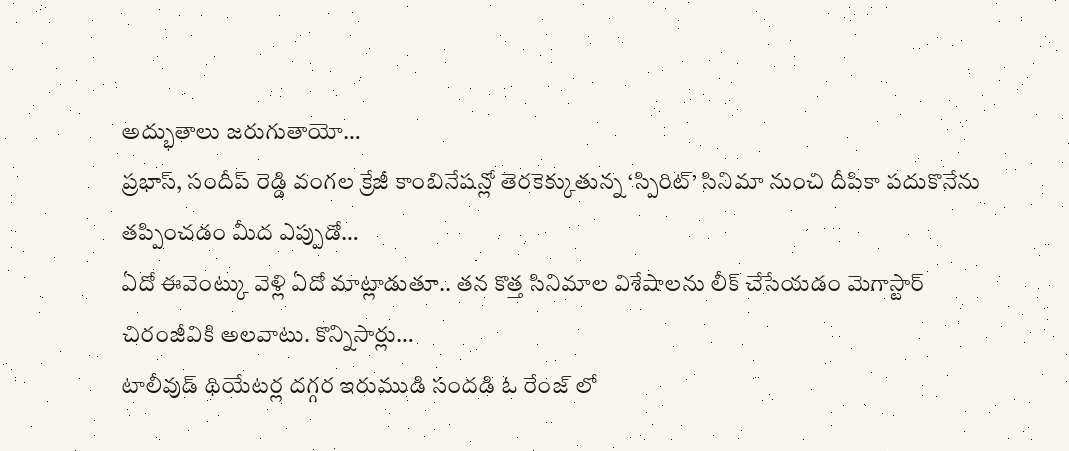అద్భుతాలు జరుగుతాయో…
ప్రభాస్, సందీప్ రెడ్డి వంగల క్రేజీ కాంబినేషన్లో తెరకెక్కుతున్న ‘స్పిరిట్’ సినిమా నుంచి దీపికా పదుకొనేను తప్పించడం మీద ఎప్పుడో…
ఏదో ఈవెంట్కు వెళ్లి ఏదో మాట్లాడుతూ.. తన కొత్త సినిమాల విశేషాలను లీక్ చేసేయడం మెగాస్టార్ చిరంజీవికి అలవాటు. కొన్నిసార్లు…
టాలీవుడ్ థియేటర్ల దగ్గర ఇరుముడి సందడి ఓ రేంజ్ లో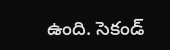ఉంది. సెకండ్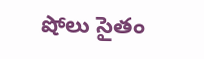షోలు సైతం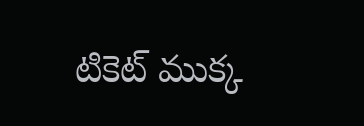టికెట్ ముక్క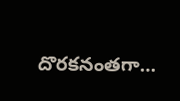దొరకనంతగా…